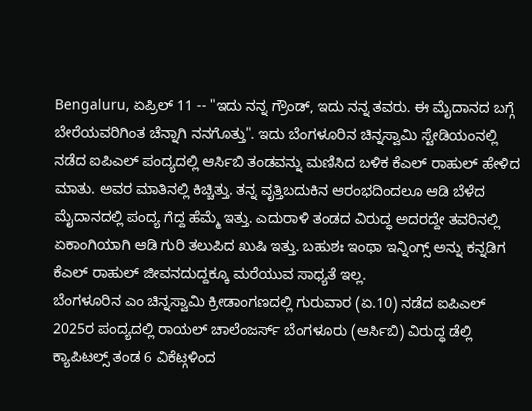Bengaluru, ಏಪ್ರಿಲ್ 11 -- "ಇದು ನನ್ನ ಗ್ರೌಂಡ್, ಇದು ನನ್ನ ತವರು. ಈ ಮೈದಾನದ ಬಗ್ಗೆ ಬೇರೆಯವರಿಗಿಂತ ಚೆನ್ನಾಗಿ ನನಗೊತ್ತು". ಇದು ಬೆಂಗಳೂರಿನ ಚಿನ್ನಸ್ವಾಮಿ ಸ್ಟೇಡಿಯಂನಲ್ಲಿ ನಡೆದ ಐಪಿಎಲ್ ಪಂದ್ಯದಲ್ಲಿ ಆರ್ಸಿಬಿ ತಂಡವನ್ನು ಮಣಿಸಿದ ಬಳಿಕ ಕೆಎಲ್ ರಾಹುಲ್ ಹೇಳಿದ ಮಾತು. ಅವರ ಮಾತಿನಲ್ಲಿ ಕಿಚ್ಚಿತ್ತು. ತನ್ನ ವೃತ್ತಿಬದುಕಿನ ಆರಂಭದಿಂದಲೂ ಆಡಿ ಬೆಳೆದ ಮೈದಾನದಲ್ಲಿ ಪಂದ್ಯ ಗೆದ್ದ ಹೆಮ್ಮೆ ಇತ್ತು. ಎದುರಾಳಿ ತಂಡದ ವಿರುದ್ಧ ಅದರದ್ದೇ ತವರಿನಲ್ಲಿ ಏಕಾಂಗಿಯಾಗಿ ಆಡಿ ಗುರಿ ತಲುಪಿದ ಖುಷಿ ಇತ್ತು. ಬಹುಶಃ ಇಂಥಾ ಇನ್ನಿಂಗ್ಸ್ ಅನ್ನು ಕನ್ನಡಿಗ ಕೆಎಲ್ ರಾಹುಲ್ ಜೀವನದುದ್ದಕ್ಕೂ ಮರೆಯುವ ಸಾಧ್ಯತೆ ಇಲ್ಲ.
ಬೆಂಗಳೂರಿನ ಎಂ ಚಿನ್ನಸ್ವಾಮಿ ಕ್ರೀಡಾಂಗಣದಲ್ಲಿ ಗುರುವಾರ (ಏ.10) ನಡೆದ ಐಪಿಎಲ್ 2025ರ ಪಂದ್ಯದಲ್ಲಿ ರಾಯಲ್ ಚಾಲೆಂಜರ್ಸ್ ಬೆಂಗಳೂರು (ಆರ್ಸಿಬಿ) ವಿರುದ್ಧ ಡೆಲ್ಲಿ ಕ್ಯಾಪಿಟಲ್ಸ್ ತಂಡ 6 ವಿಕೆಟ್ಗಳಿಂದ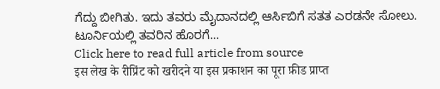ಗೆದ್ದು ಬೀಗಿತು. ಇದು ತವರು ಮೈದಾನದಲ್ಲಿ ಆರ್ಸಿಬಿಗೆ ಸತತ ಎರಡನೇ ಸೋಲು. ಟೂರ್ನಿಯಲ್ಲಿ ತವರಿನ ಹೊರಗೆ...
Click here to read full article from source
इस लेख के रीप्रिंट को खरीदने या इस प्रकाशन का पूरा फ़ीड प्राप्त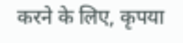करने के लिए, कृपया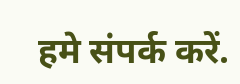हमे संपर्क करें.